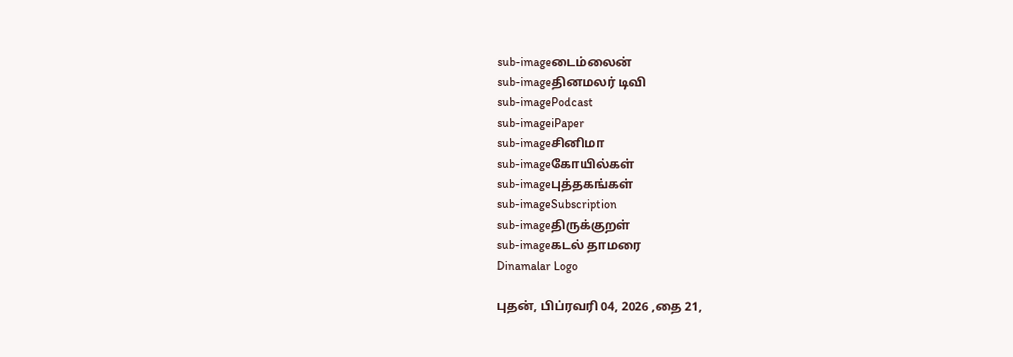sub-imageடைம்லைன்
sub-imageதினமலர் டிவி
sub-imagePodcast
sub-imageiPaper
sub-imageசினிமா
sub-imageகோயில்கள்
sub-imageபுத்தகங்கள்
sub-imageSubscription
sub-imageதிருக்குறள்
sub-imageகடல் தாமரை
Dinamalar Logo

புதன், பிப்ரவரி 04, 2026 ,தை 21,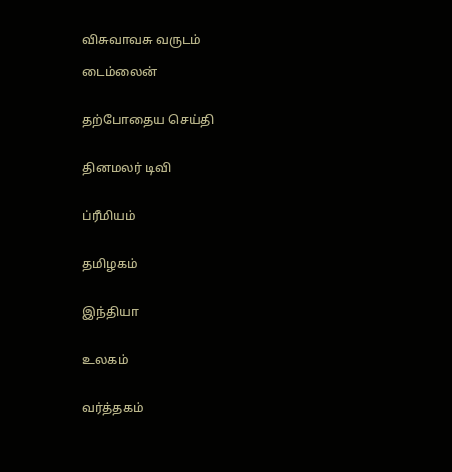விசுவாவசு வருடம்

டைம்லைன்


தற்போதைய செய்தி


தினமலர் டிவி


ப்ரீமியம்


தமிழகம்


இந்தியா


உலகம்


வர்த்தகம்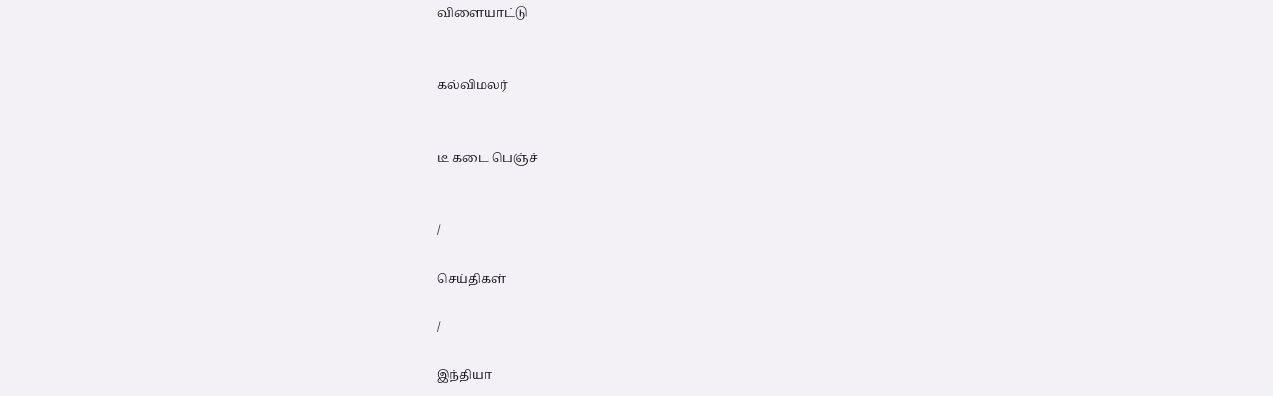விளையாட்டு


கல்விமலர்


டீ கடை பெஞ்ச்


/

செய்திகள்

/

இந்தியா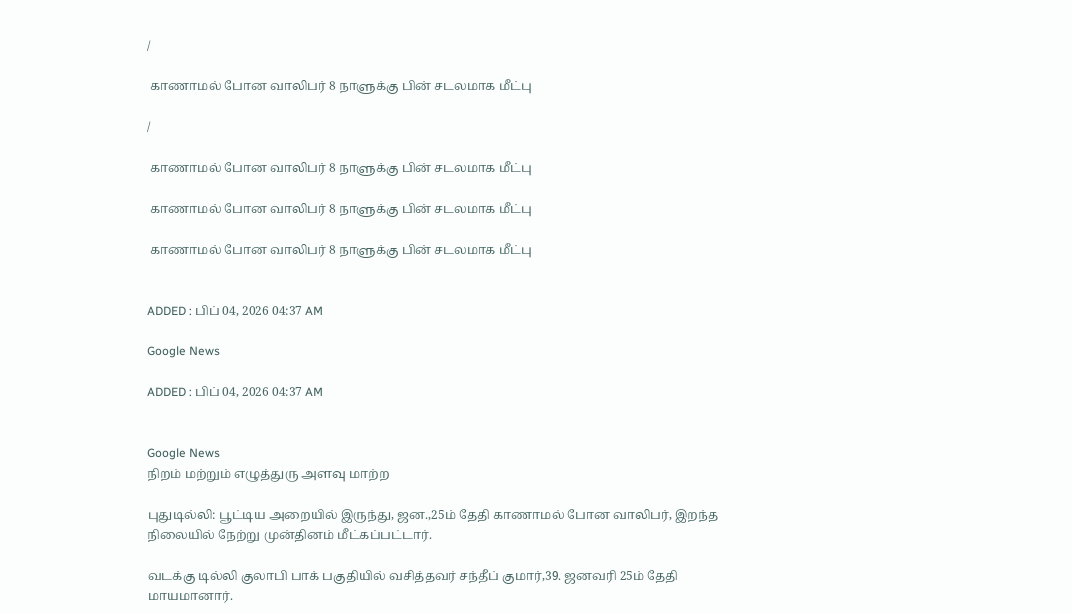/

 காணாமல் போன வாலிபர் 8 நாளுக்கு பின் சடலமாக மீட்பு

/

 காணாமல் போன வாலிபர் 8 நாளுக்கு பின் சடலமாக மீட்பு

 காணாமல் போன வாலிபர் 8 நாளுக்கு பின் சடலமாக மீட்பு

 காணாமல் போன வாலிபர் 8 நாளுக்கு பின் சடலமாக மீட்பு


ADDED : பிப் 04, 2026 04:37 AM

Google News

ADDED : பிப் 04, 2026 04:37 AM


Google News
நிறம் மற்றும் எழுத்துரு அளவு மாற்ற

புதுடில்லி: பூட்டிய அறையில் இருந்து, ஜன.,25ம் தேதி காணாமல் போன வாலிபர், இறந்த நிலையில் நேற்று முன்தினம் மீட்கப்பட்டார்.

வடக்கு டில்லி குலாபி பாக் பகுதியில் வசித்தவர் சந்தீப் குமார்,39. ஜனவரி 25ம் தேதி மாயமானார்.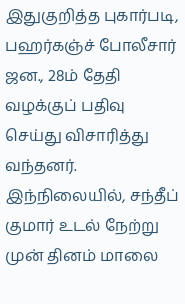இதுகுறித்த புகார்படி, பஹர்கஞ்ச் போலீசார் ஜன., 28ம் தேதி வழக்குப் பதிவு செய்து விசாரித்து வந்தனர். இந்நிலையில், சந்தீப் குமார் உடல் நேற்று முன் தினம் மாலை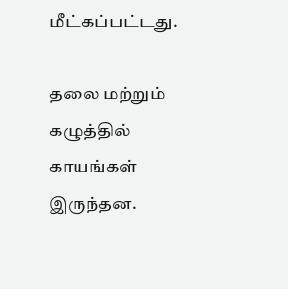மீட்கப்பட்டது.

தலை மற்றும் கழுத்தில் காயங்கள் இருந்தன.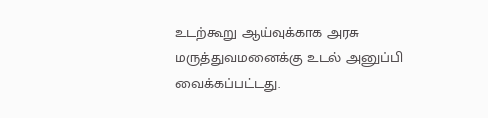உடற்கூறு ஆய்வுக்காக அரசு மருத்துவமனைக்கு உடல் அனுப்பி வைக்கப்பட்டது.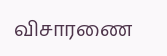விசாரணை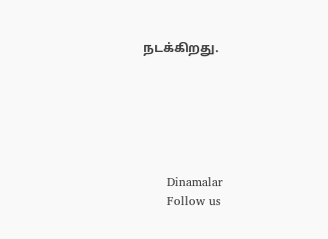நடக்கிறது.






      Dinamalar
      Follow us